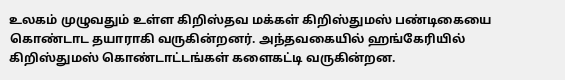உலகம் முழுவதும் உள்ள கிறிஸ்தவ மக்கள் கிறிஸ்துமஸ் பண்டிகையை கொண்டாட தயாராகி வருகின்றனர். அந்தவகையில் ஹங்கேரியில் கிறிஸ்துமஸ் கொண்டாட்டங்கள் களைகட்டி வருகின்றன.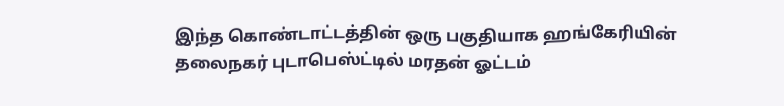இந்த கொண்டாட்டத்தின் ஒரு பகுதியாக ஹங்கேரியின் தலைநகர் புடாபெஸ்ட்டில் மரதன் ஓட்டம்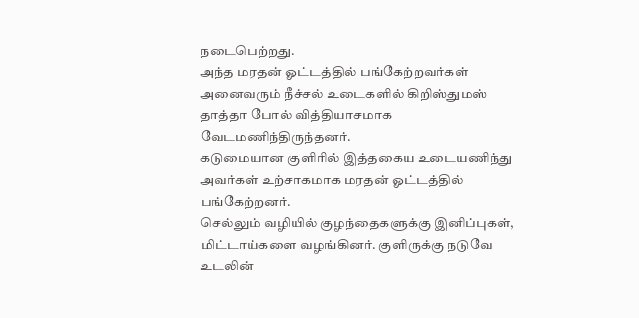நடைபெற்றது.
அந்த மரதன் ஓட்டத்தில் பங்கேற்றவர்கள் அனைவரும் நீச்சல் உடைகளில் கிறிஸ்துமஸ் தாத்தா போல் வித்தியாசமாக வேடமணிந்திருந்தனர்.
கடுமையான குளிரில் இத்தகைய உடையணிந்து அவர்கள் உற்சாகமாக மரதன் ஓட்டத்தில் பங்கேற்றனர்.
செல்லும் வழியில் குழந்தைகளுக்கு இனிப்புகள், மிட்டாய்களை வழங்கினர். குளிருக்கு நடுவே உடலின்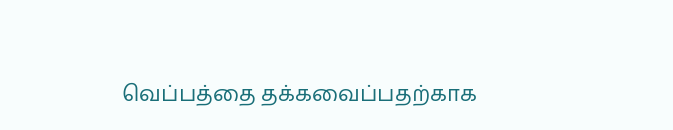வெப்பத்தை தக்கவைப்பதற்காக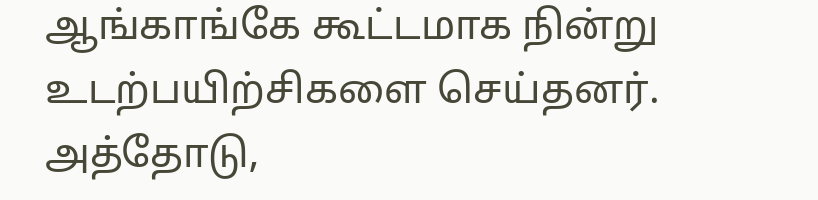ஆங்காங்கே கூட்டமாக நின்று உடற்பயிற்சிகளை செய்தனர்.
அத்தோடு,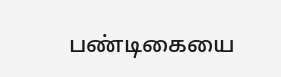பண்டிகையை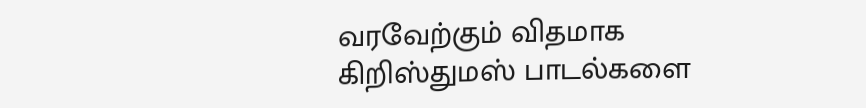வரவேற்கும் விதமாக கிறிஸ்துமஸ் பாடல்களை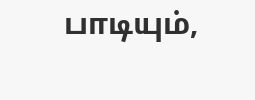பாடியும்,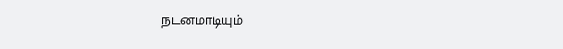நடனமாடியும்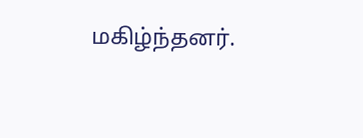மகிழ்ந்தனர்.